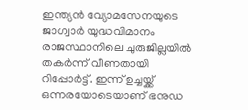ഇന്ത്യൻ വ്യോമസേനയുടെ ജാഗ്വാർ യുദ്ധവിമാനം രാജസ്ഥാനിലെ ചുരുജില്ലയിൽ തകർന്ന് വീണതായി റിപ്പോർട്ട്. ഇന്ന് ഉച്ചയ്ക്ക് ഒന്നരയോടെയാണ് ഭനുഡ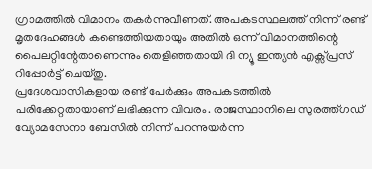ഗ്രാമത്തിൽ വിമാനം തകർന്നുവീണത്. അപകടസ്ഥലത്ത് നിന്ന് രണ്ട് മൃതദേഹങ്ങൾ കണ്ടെത്തിയതായും അതിൽ ഒന്ന് വിമാനത്തിന്റെ പൈലറ്റിന്റേതാണെന്നും തെളിഞ്ഞതായി ദി ന്യൂ ഇന്ത്യൻ എക്സ്പ്രസ് റിപ്പോർട്ട് ചെയ്തു.
പ്രദേശവാസികളായ രണ്ട് പേർക്കും അപകടത്തിൽ പരിക്കേറ്റതായാണ് ലഭിക്കുന്ന വിവരം. രാജസ്ഥാനിലെ സുരത്ത്ഗഡ് വ്യോമസേനാ ബേസിൽ നിന്ന് പറന്നുയർന്ന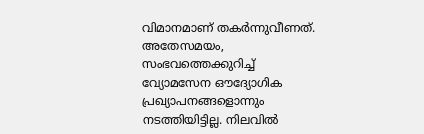വിമാനമാണ് തകർന്നുവീണത്. അതേസമയം, സംഭവത്തെക്കുറിച്ച് വ്യോമസേന ഔദ്യോഗിക പ്രഖ്യാപനങ്ങളൊന്നും നടത്തിയിട്ടില്ല. നിലവിൽ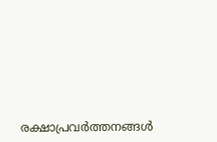രക്ഷാപ്രവർത്തനങ്ങൾ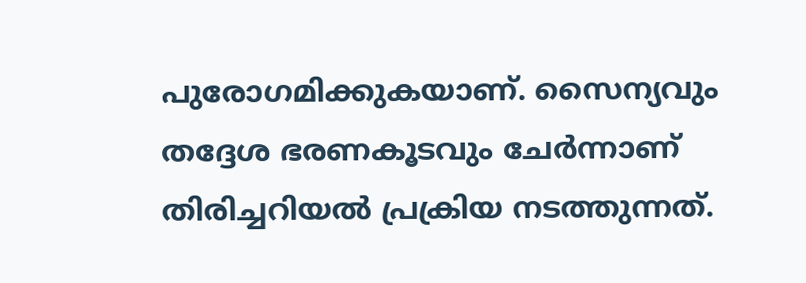പുരോഗമിക്കുകയാണ്. സൈന്യവും തദ്ദേശ ഭരണകൂടവും ചേർന്നാണ് തിരിച്ചറിയൽ പ്രക്രിയ നടത്തുന്നത്.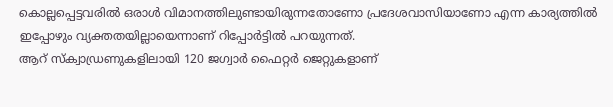കൊല്ലപ്പെട്ടവരിൽ ഒരാൾ വിമാനത്തിലുണ്ടായിരുന്നതോണോ പ്രദേശവാസിയാണോ എന്ന കാര്യത്തിൽ ഇപ്പോഴും വ്യക്തതയില്ലായെന്നാണ് റിപ്പോർട്ടിൽ പറയുന്നത്.
ആറ് സ്ക്വാഡ്രണുകളിലായി 120 ജഗ്വാർ ഫൈറ്റർ ജെറ്റുകളാണ്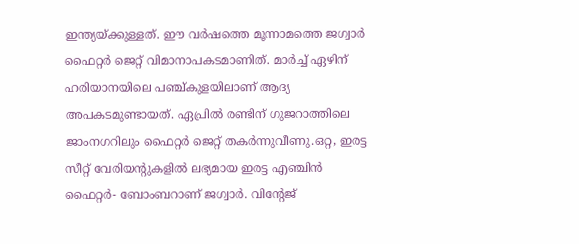ഇന്ത്യയ്ക്കുള്ളത്. ഈ വർഷത്തെ മൂന്നാമത്തെ ജഗ്വാർ ഫൈറ്റർ ജെറ്റ് വിമാനാപകടമാണിത്. മാർച്ച് ഏഴിന് ഹരിയാനയിലെ പഞ്ച്കുളയിലാണ് ആദ്യ അപകടമുണ്ടായത്. ഏപ്രിൽ രണ്ടിന് ഗുജറാത്തിലെ ജാംനഗറിലും ഫൈറ്റർ ജെറ്റ് തകർന്നുവീണു.ഒറ്റ, ഇരട്ട സീറ്റ് വേരിയന്റുകളിൽ ലഭ്യമായ ഇരട്ട എഞ്ചിൻ ഫൈറ്റർ- ബോംബറാണ് ജഗ്വാർ. വിന്റേജ്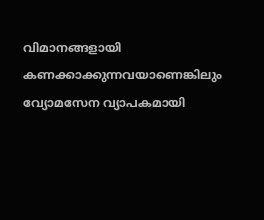വിമാനങ്ങളായി കണക്കാക്കുന്നവയാണെങ്കിലും വ്യോമസേന വ്യാപകമായി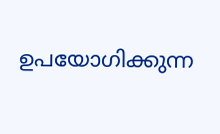ഉപയോഗിക്കുന്ന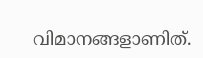വിമാനങ്ങളാണിത്.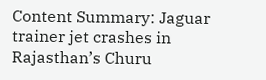Content Summary: Jaguar trainer jet crashes in Rajasthan’s Churu